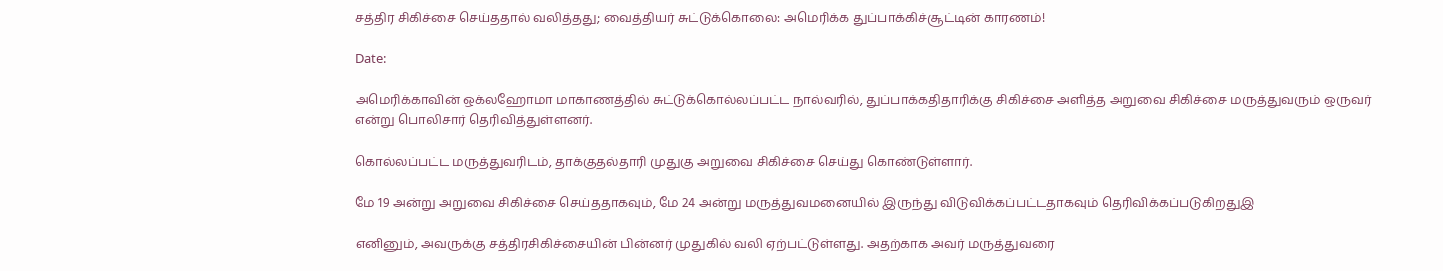சத்திர சிகிச்சை செய்ததால் வலித்தது; வைத்தியர் சுட்டுக்கொலை: அமெரிக்க துப்பாக்கிச்சூட்டின் காரணம்!

Date:

அமெரிக்காவின் ஒக்லஹோமா மாகாணத்தில் சுட்டுக்கொல்லப்பட்ட நால்வரில், துப்பாக்கதிதாரிக்கு சிகிச்சை அளித்த அறுவை சிகிச்சை மருத்துவரும் ஒருவர் என்று பொலிசார் தெரிவித்துள்ளனர்.

கொல்லப்பட்ட மருத்துவரிடம், தாக்குதல்தாரி முதுகு அறுவை சிகிச்சை செய்து கொண்டுள்ளார்.

மே 19 அன்று அறுவை சிகிச்சை செய்ததாகவும், மே 24 அன்று மருத்துவமனையில் இருந்து விடுவிக்கப்பட்டதாகவும் தெரிவிக்கப்படுகிறதுஇ

எனினும், அவருக்கு சத்திரசிகிச்சையின் பின்னர் முதுகில் வலி ஏற்பட்டுள்ளது. அதற்காக அவர் மருத்துவரை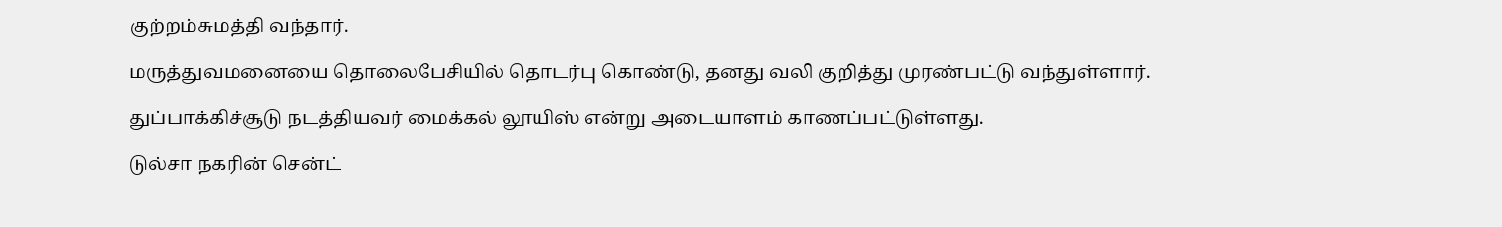குற்றம்சுமத்தி வந்தார்.

மருத்துவமனையை தொலைபேசியில் தொடர்பு கொண்டு, தனது வலி குறித்து முரண்பட்டு வந்துள்ளார்.

துப்பாக்கிச்சூடு நடத்தியவர் மைக்கல் லூயிஸ் என்று அடையாளம் காணப்பட்டுள்ளது.

டுல்சா நகரின் சென்ட்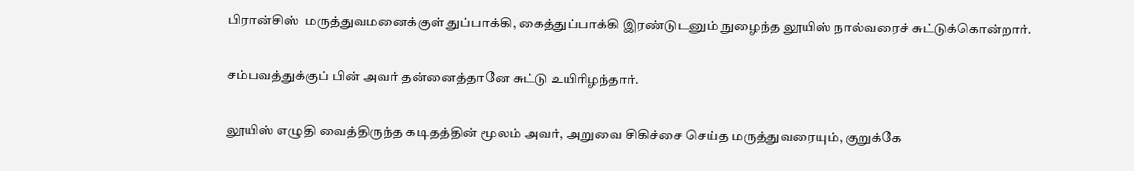பிரான்சிஸ்  மருத்துவமனைக்குள் துப்பாக்கி, கைத்துப்பாக்கி இரண்டுடனும் நுழைந்த லூயிஸ் நால்வரைச் சுட்டுக்கொன்றார்.

சம்பவத்துக்குப் பின் அவர் தன்னைத்தானே சுட்டு உயிரிழந்தார்.

லூயிஸ் எழுதி வைத்திருந்த கடிதத்தின் மூலம் அவர், அறுவை சிகிச்சை செய்த மருத்துவரையும், குறுக்கே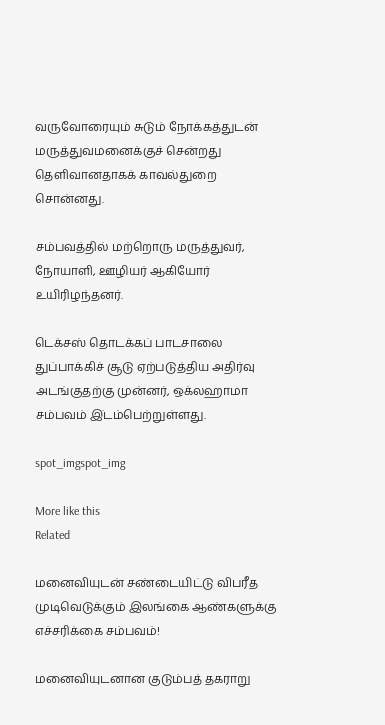வருவோரையும் சுடும் நோக்கத்துடன் மருத்துவமனைக்குச் சென்றது தெளிவானதாகக் காவல்துறை சொன்னது.

சம்பவத்தில் மற்றொரு மருத்துவர், நோயாளி, ஊழியர் ஆகியோர் உயிரிழந்தனர்.

டெக்சஸ் தொடக்கப் பாடசாலை துப்பாக்கிச் சூடு ஏற்படுத்திய அதிர்வு அடங்குதற்கு முன்னர், ஒக்லஹாமா சம்பவம் இ்டம்பெற்றுள்ளது.

spot_imgspot_img

More like this
Related

மனைவியுடன் சண்டையிட்டு விபரீத முடிவெடுக்கும் இலங்கை ஆண்களுக்கு எச்சரிக்கை சம்பவம்!

மனைவியுடனான குடும்பத் தகராறு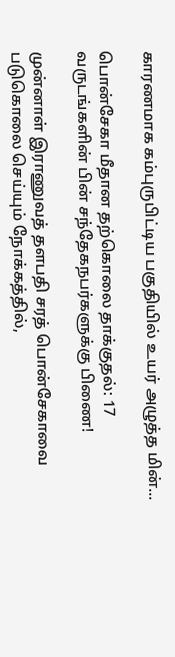காரணமாக கம்புருபிட்டிய பகுதியில் உயர் அழுத்த மின்...

பொன்சேகா மீதான தற்கொலை தாக்குதல்: 17 வருடங்களின் பின் சந்தேகநபர்களுக்கு பிணை!

முன்னாள் இராணுவத் தளபதி சரத் பொன்சேகாவை படுகொலை செய்யும் நோக்கத்தில்,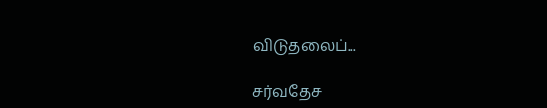விடுதலைப்...

சர்வதேச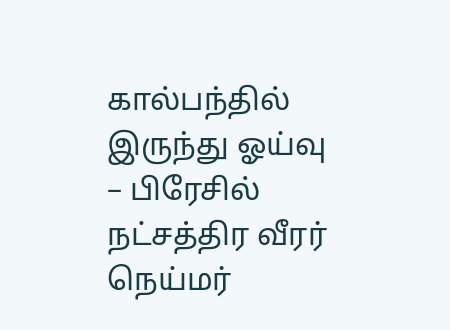கால்பந்தில் இருந்து ஓய்வு – பிரேசில் நட்சத்திர வீரர் நெய்மர்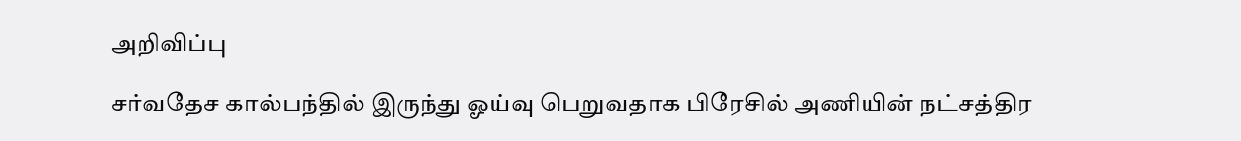அறிவிப்பு

சர்வதேச கால்பந்தில் இருந்து ஓய்வு பெறுவதாக பிரேசில் அணியின் நட்சத்திர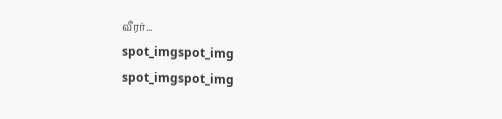வீரர்...
spot_imgspot_img
spot_imgspot_img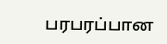பரபரப்பான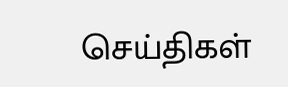செய்திகள்